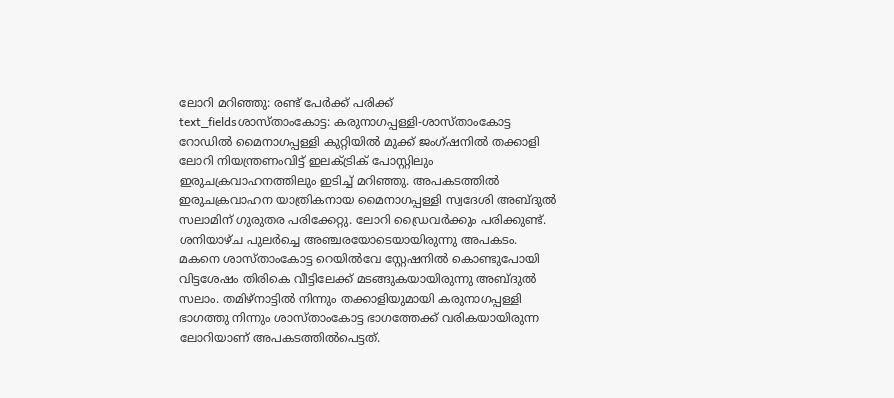ലോറി മറിഞ്ഞു: രണ്ട് പേർക്ക് പരിക്ക്
text_fieldsശാസ്താംകോട്ട: കരുനാഗപ്പള്ളി-ശാസ്താംകോട്ട റോഡിൽ മൈനാഗപ്പള്ളി കുറ്റിയിൽ മുക്ക് ജംഗ്ഷനിൽ തക്കാളി ലോറി നിയന്ത്രണംവിട്ട് ഇലക്ട്രിക് പോസ്റ്റിലും ഇരുചക്രവാഹനത്തിലും ഇടിച്ച് മറിഞ്ഞു. അപകടത്തിൽ ഇരുചക്രവാഹന യാത്രികനായ മൈനാഗപ്പള്ളി സ്വദേശി അബ്ദുൽ സലാമിന് ഗുരുതര പരിക്കേറ്റു. ലോറി ഡ്രൈവർക്കും പരിക്കുണ്ട്.
ശനിയാഴ്ച പുലർച്ചെ അഞ്ചരയോടെയായിരുന്നു അപകടം. മകനെ ശാസ്താംകോട്ട റെയിൽവേ സ്റ്റേഷനിൽ കൊണ്ടുപോയി വിട്ടശേഷം തിരികെ വീട്ടിലേക്ക് മടങ്ങുകയായിരുന്നു അബ്ദുൽ സലാം. തമിഴ്നാട്ടിൽ നിന്നും തക്കാളിയുമായി കരുനാഗപ്പള്ളി ഭാഗത്തു നിന്നും ശാസ്താംകോട്ട ഭാഗത്തേക്ക് വരികയായിരുന്ന ലോറിയാണ് അപകടത്തിൽപെട്ടത്.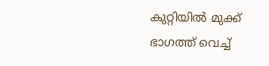കുറ്റിയിൽ മുക്ക് ഭാഗത്ത് വെച്ച്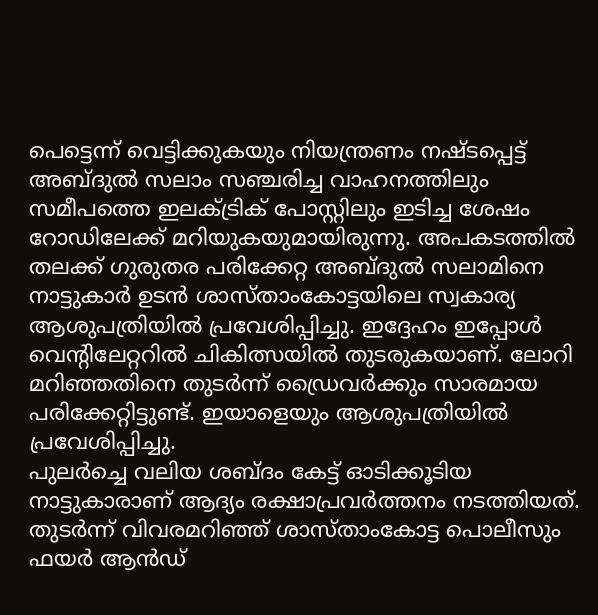പെട്ടെന്ന് വെട്ടിക്കുകയും നിയന്ത്രണം നഷ്ടപ്പെട്ട് അബ്ദുൽ സലാം സഞ്ചരിച്ച വാഹനത്തിലും സമീപത്തെ ഇലക്ട്രിക് പോസ്റ്റിലും ഇടിച്ച ശേഷം റോഡിലേക്ക് മറിയുകയുമായിരുന്നു. അപകടത്തിൽ തലക്ക് ഗുരുതര പരിക്കേറ്റ അബ്ദുൽ സലാമിനെ നാട്ടുകാർ ഉടൻ ശാസ്താംകോട്ടയിലെ സ്വകാര്യ ആശുപത്രിയിൽ പ്രവേശിപ്പിച്ചു. ഇദ്ദേഹം ഇപ്പോൾ വെന്റിലേറ്ററിൽ ചികിത്സയിൽ തുടരുകയാണ്. ലോറി മറിഞ്ഞതിനെ തുടർന്ന് ഡ്രൈവർക്കും സാരമായ പരിക്കേറ്റിട്ടുണ്ട്. ഇയാളെയും ആശുപത്രിയിൽ പ്രവേശിപ്പിച്ചു.
പുലർച്ചെ വലിയ ശബ്ദം കേട്ട് ഓടിക്കൂടിയ നാട്ടുകാരാണ് ആദ്യം രക്ഷാപ്രവർത്തനം നടത്തിയത്. തുടർന്ന് വിവരമറിഞ്ഞ് ശാസ്താംകോട്ട പൊലീസും ഫയർ ആൻഡ്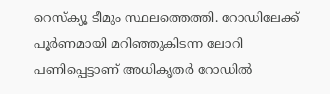റെസ്ക്യൂ ടീമും സ്ഥലത്തെത്തി. റോഡിലേക്ക് പൂർണമായി മറിഞ്ഞുകിടന്ന ലോറി പണിപ്പെട്ടാണ് അധികൃതർ റോഡിൽ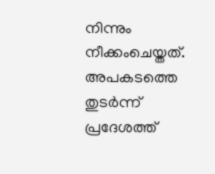നിന്നും നീക്കംചെയ്തത്. അപകടത്തെ തുടർന്ന് പ്രദേശത്ത്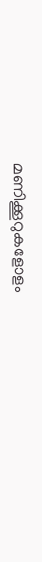മണിക്കൂറുകളോളം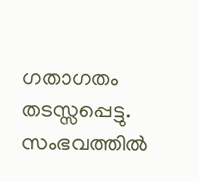ഗതാഗതം തടസ്സപ്പെട്ടു. സംഭവത്തിൽ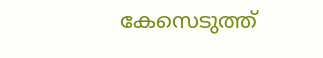കേസെടുത്ത്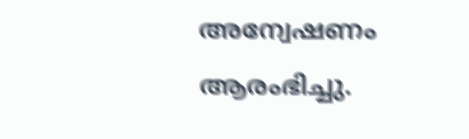അന്വേഷണം ആരംഭിച്ചു.